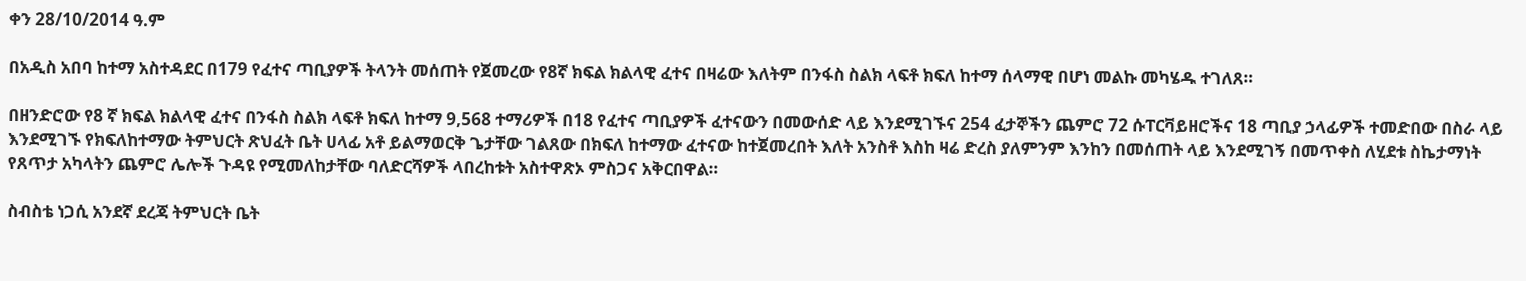ቀን 28/10/2014 ዓ.ም

በአዲስ አበባ ከተማ አስተዳደር በ179 የፈተና ጣቢያዎች ትላንት መሰጠት የጀመረው የ8ኛ ክፍል ክልላዊ ፈተና በዛሬው እለትም በንፋስ ስልክ ላፍቶ ክፍለ ከተማ ሰላማዊ በሆነ መልኩ መካሄዱ ተገለጸ።

በዘንድሮው የ8 ኛ ክፍል ክልላዊ ፈተና በንፋስ ስልክ ላፍቶ ክፍለ ከተማ 9,568 ተማሪዎች በ18 የፈተና ጣቢያዎች ፈተናውን በመውሰድ ላይ እንደሚገኙና 254 ፈታኞችን ጨምሮ 72 ሱፐርቫይዘሮችና 18 ጣቢያ ኃላፊዎች ተመድበው በስራ ላይ እንደሚገኙ የክፍለከተማው ትምህርት ጽህፈት ቤት ሀላፊ አቶ ይልማወርቅ ጌታቸው ገልጸው በክፍለ ከተማው ፈተናው ከተጀመረበት እለት አንስቶ እስከ ዛሬ ድረስ ያለምንም እንከን በመሰጠት ላይ እንደሚገኝ በመጥቀስ ለሂደቱ ስኬታማነት የጸጥታ አካላትን ጨምሮ ሌሎች ጉዳዩ የሚመለከታቸው ባለድርሻዎች ላበረከቱት አስተዋጽኦ ምስጋና አቅርበዋል።

ስብስቴ ነጋሲ አንደኛ ደረጃ ትምህርት ቤት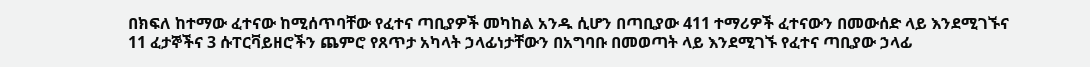በክፍለ ከተማው ፈተናው ከሚሰጥባቸው የፈተና ጣቢያዎች መካከል አንዱ ሲሆን በጣቢያው 411 ተማሪዎች ፈተናውን በመውሰድ ላይ እንደሚገኙና 11 ፈታኞችና 3 ሱፐርቫይዘሮችን ጨምሮ የጸጥታ አካላት ኃላፊነታቸውን በአግባቡ በመወጣት ላይ እንደሚገኙ የፈተና ጣቢያው ኃላፊ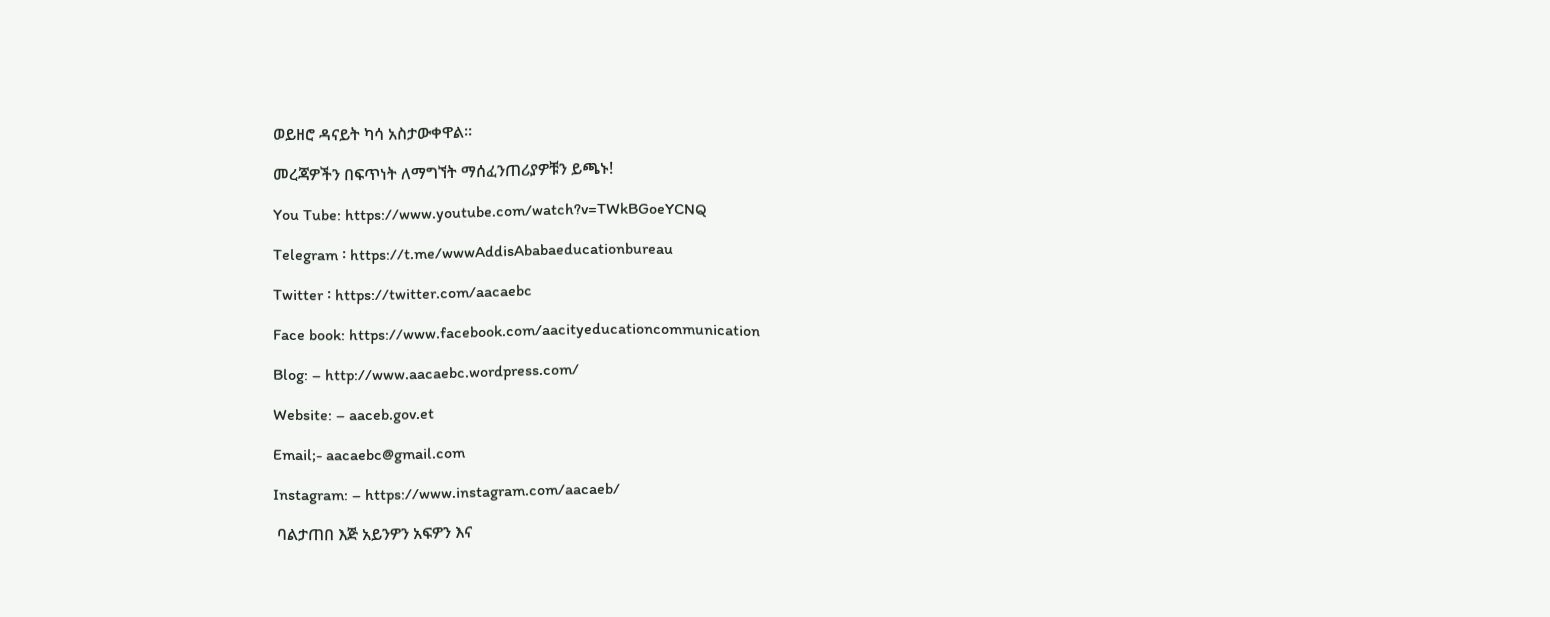ወይዘሮ ዳናይት ካሳ አስታውቀዋል።

መረጃዎችን በፍጥነት ለማግኘት ማሰፈንጠሪያዎቹን ይጫኑ!

You Tube: https://www.youtube.com/watch?v=TWkBGoeYCNQ

Telegram ፡ https://t.me/wwwAddisAbabaeducationbureau

Twitter ፡ https://twitter.com/aacaebc

Face book: https://www.facebook.com/aacityeducationcommunication

Blog: – http://www.aacaebc.wordpress.com/

Website: – aaceb.gov.et

Email;- aacaebc@gmail.com

Instagram: – https://www.instagram.com/aacaeb/

 ባልታጠበ እጅ አይንዎን አፍዎን እና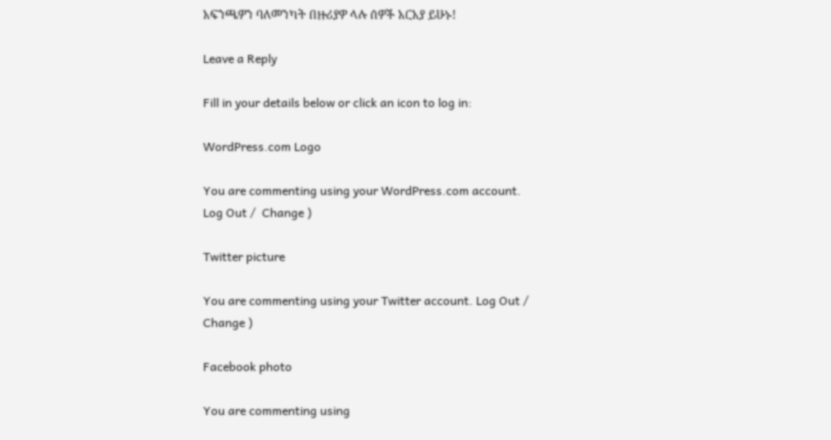አፍንጫዎን ባለመንካት በዙሪያዎ ላሉ ሰዎች አርአያ ይሁኑ!

Leave a Reply

Fill in your details below or click an icon to log in:

WordPress.com Logo

You are commenting using your WordPress.com account. Log Out /  Change )

Twitter picture

You are commenting using your Twitter account. Log Out /  Change )

Facebook photo

You are commenting using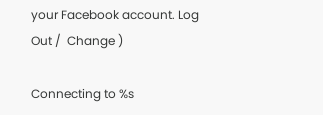your Facebook account. Log Out /  Change )

Connecting to %s